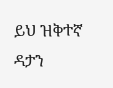ይህ ዝቅተኛ ዳታን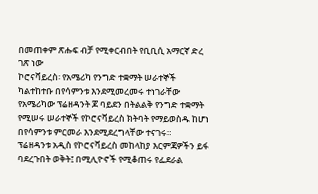በመጠቀም ጽሑፍ ብቻ የሚቀርብበት የቢቢሲ አማርኛ ድረ ገጽ ነው
ኮሮናቫይረስ፡ የአሜሪካ የንግድ ተቋማት ሠራተኞች ካልተከተቡ በየሳምንቱ እንደሚመረመሩ ተነገራቸው
የአሜሪካው ፕሬዘዳንት ጆ ባይደን በትልልቅ የንግድ ተቋማት የሚሠሩ ሠራተኞች የኮሮናቫይረስ ክትባት የማይወስዱ ከሆነ በየሳምንቱ ምርመራ እንደሚደረግላቸው ተናገሩ።
ፕሬዘዳንቱ አዲስ የኮሮናቫይረስ መከላከያ እርምጃዎችን ይፋ ባደረጉበት ወቅት፤ በሚሊዮኖች የሚቆጠሩ የፌደራል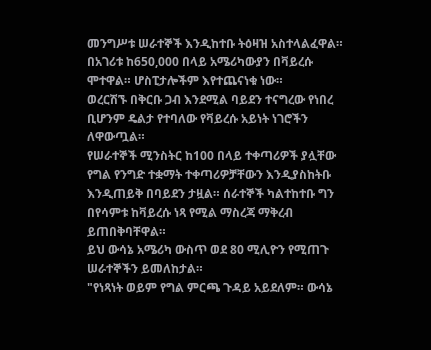መንግሥቱ ሠራተኞች እንዲከተቡ ትዕዛዝ አስተላልፈዋል።
በአገሪቱ ከ650,000 በላይ አሜሪካውያን በቫይረሱ ሞተዋል። ሆስፒታሎችም እየተጨናነቁ ነው።
ወረርሽኙ በቅርቡ ጋብ እንደሚል ባይደን ተናግረው የነበረ ቢሆንም ዴልታ የተባለው የቫይረሱ አይነት ነገሮችን ለዋውጧል።
የሠራተኞች ሚንስትር ከ100 በላይ ተቀጣሪዎች ያሏቸው የግል የንግድ ተቋማት ተቀጣሪዎቻቸውን እንዲያስከትቡ እንዲጠይቅ በባይደን ታዟል። ሰራተኞች ካልተከተቡ ግን በየሳምቱ ከቫይረሱ ነጻ የሚል ማስረጃ ማቅረብ ይጠበቅባቸዋል።
ይህ ውሳኔ አሜሪካ ውስጥ ወደ 80 ሚሊዮን የሚጠጉ ሠራተኞችን ይመለከታል።
"የነጻነት ወይም የግል ምርጫ ጉዳይ አይደለም። ውሳኔ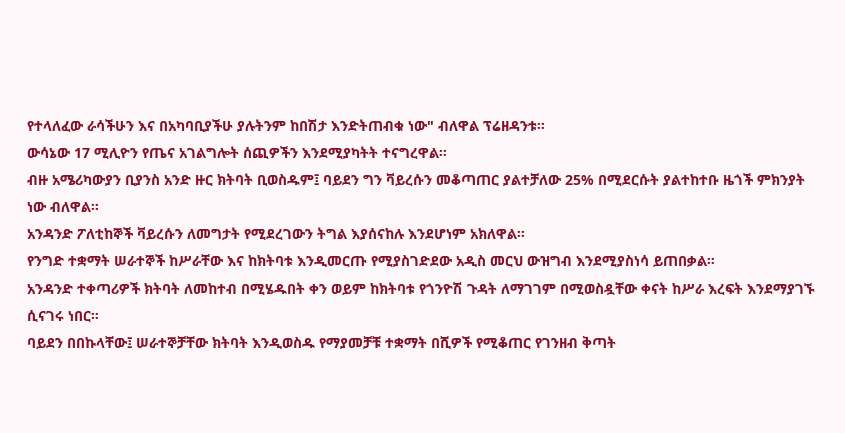የተላለፈው ራሳችሁን እና በአካባቢያችሁ ያሉትንም ከበሽታ እንድትጠብቁ ነው" ብለዋል ፕሬዘዳንቱ።
ውሳኔው 17 ሚሊዮን የጤና አገልግሎት ሰጪዎችን እንደሚያካትት ተናግረዋል።
ብዙ አሜሪካውያን ቢያንስ አንድ ዙር ክትባት ቢወስዱም፤ ባይደን ግን ቫይረሱን መቆጣጠር ያልተቻለው 25% በሚደርሱት ያልተከተቡ ዜጎች ምክንያት ነው ብለዋል።
አንዳንድ ፖለቲከኞች ቫይረሱን ለመግታት የሚደረገውን ትግል እያሰናከሉ እንደሆነም አክለዋል።
የንግድ ተቋማት ሠራተኞች ከሥራቸው እና ከክትባቱ እንዲመርጡ የሚያስገድደው አዲስ መርህ ውዝግብ እንደሚያስነሳ ይጠበቃል።
አንዳንድ ተቀጣሪዎች ክትባት ለመከተብ በሚሄዱበት ቀን ወይም ከክትባቱ የጎንዮሽ ጉዳት ለማገገም በሚወስዷቸው ቀናት ከሥራ እረፍት እንደማያገኙ ሲናገሩ ነበር።
ባይደን በበኩላቸው፤ ሠራተኞቻቸው ክትባት እንዲወስዱ የማያመቻቹ ተቋማት በሺዎች የሚቆጠር የገንዘብ ቅጣት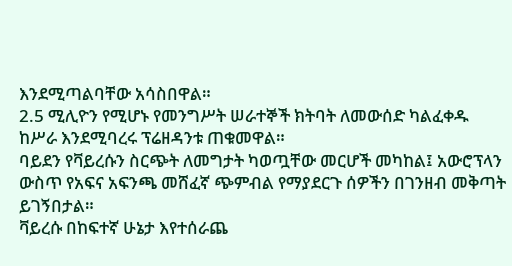እንደሚጣልባቸው አሳስበዋል።
2.5 ሚሊዮን የሚሆኑ የመንግሥት ሠራተኞች ክትባት ለመውሰድ ካልፈቀዱ ከሥራ እንደሚባረሩ ፕሬዘዳንቱ ጠቁመዋል።
ባይደን የቫይረሱን ስርጭት ለመግታት ካወጧቸው መርሆች መካከል፤ አውሮፕላን ውስጥ የአፍና አፍንጫ መሸፈኛ ጭምብል የማያደርጉ ሰዎችን በገንዘብ መቅጣት ይገኝበታል።
ቫይረሱ በከፍተኛ ሁኔታ እየተሰራጨ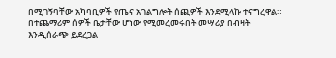በሚገኝባቸው አካባቢዎች የጤና አገልግሎት ሰጪዎች እንደሚላኩ ተናግረዋል።
በተጨማሪም ሰዎች ቤታቸው ሆነው የሚመረመሩበት መሣሪያ በብዛት እንዲሰራጭ ይደረጋል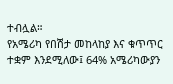ተብሏል።
የአሜሪካ የበሽታ መከላከያ እና ቁጥጥር ተቋም እንደሚለው፤ 64% አሜሪካውያን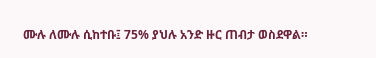ሙሉ ለሙሉ ሲከተቡ፤ 75% ያህሉ አንድ ዙር ጠብታ ወስደዋል።